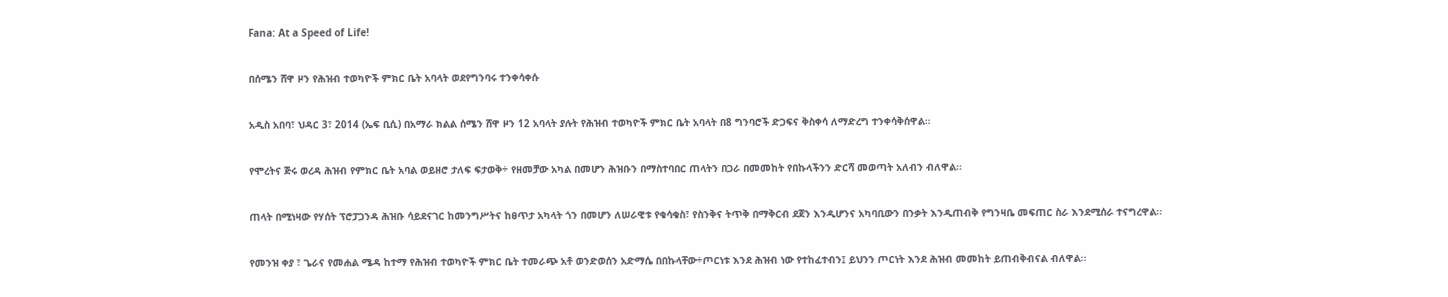Fana: At a Speed of Life!

በሰሜን ሸዋ ዞን የሕዝብ ተወካዮች ምክር ቤት አባላት ወደየግንባሩ ተንቀሳቀሱ

አዲስ አበባ፣ ህዳር 3፣ 2014 (ኤፍ ቢሲ) በአማራ ክልል ሰሜን ሸዋ ዞን 12 አባላት ያሉት የሕዝብ ተወካዮች ምክር ቤት አባላት በ8 ግንባሮች ድጋፍና ቅስቀሳ ለማድረግ ተንቀሳቅሰዋል።

የሞረትና ጅሩ ወረዳ ሕዝብ የምክር ቤት አባል ወይዘሮ ታለፍ ፍታወቅ÷ የዘመቻው አካል በመሆን ሕዝቡን በማስተባበር ጠላትን በጋራ በመመከት የበኩላችንን ድርሻ መወጣት አለብን ብለዋል፡፡

ጠላት በሚነዛው የሃሰት ፕሮፓጋንዳ ሕዝቡ ሳይደናገር ከመንግሥትና ከፀጥታ አካላት ጎን በመሆን ለሠራዊቱ የቁሳቁስ፣ የስንቅና ትጥቅ በማቅርብ ደጀን እንዲሆንና አካባቢውን በንቃት እንዲጠብቅ የግንዛቤ መፍጠር ስራ እንደሚሰራ ተናግረዋል፡፡

የመንዝ ቀያ ፣ ጌራና የመሐል ሜዳ ከተማ የሕዝብ ተወካዮች ምክር ቤት ተመራጭ አቶ ወንድወሰን አድማሴ በበኩላቸው÷ጦርነቱ እንደ ሕዝብ ነው የተከፈተብን፤ ይህንን ጦርነት እንደ ሕዝብ መመከት ይጠብቅብናል ብለዋል፡፡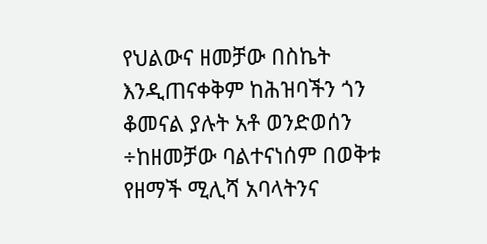የህልውና ዘመቻው በስኬት እንዲጠናቀቅም ከሕዝባችን ጎን ቆመናል ያሉት አቶ ወንድወሰን ÷ከዘመቻው ባልተናነሰም በወቅቱ የዘማች ሚሊሻ አባላትንና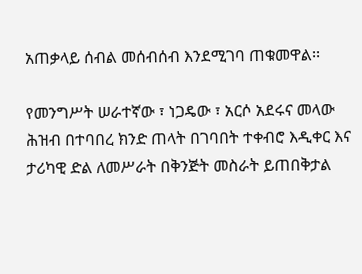አጠቃላይ ሰብል መሰብሰብ እንደሚገባ ጠቁመዋል፡፡

የመንግሥት ሠራተኛው ፣ ነጋዴው ፣ አርሶ አደሩና መላው ሕዝብ በተባበረ ክንድ ጠላት በገባበት ተቀብሮ እዲቀር እና ታሪካዊ ድል ለመሥራት በቅንጅት መስራት ይጠበቅታል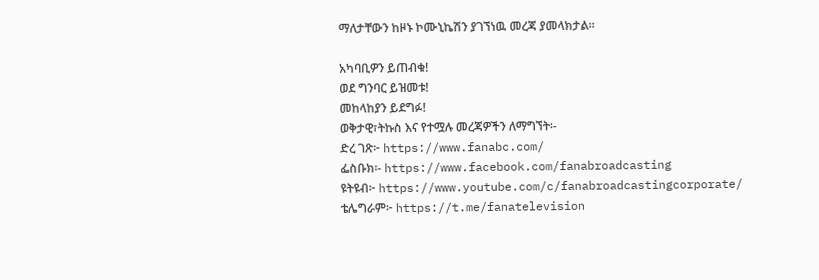ማለታቸውን ከዞኑ ኮሙኒኬሽን ያገኘነዉ መረጃ ያመላክታል።

አካባቢዎን ይጠብቁ!
ወደ ግንባር ይዝመቱ!
መከላከያን ይደግፉ!
ወቅታዊ፣ትኩስ እና የተሟሉ መረጃዎችን ለማግኘት፡-
ድረ ገጽ፦ https://www.fanabc.com/
ፌስቡክ፡- https://www.facebook.com/fanabroadcasting
ዩትዩብ፦ https://www.youtube.com/c/fanabroadcastingcorporate/
ቴሌግራም፦ https://t.me/fanatelevision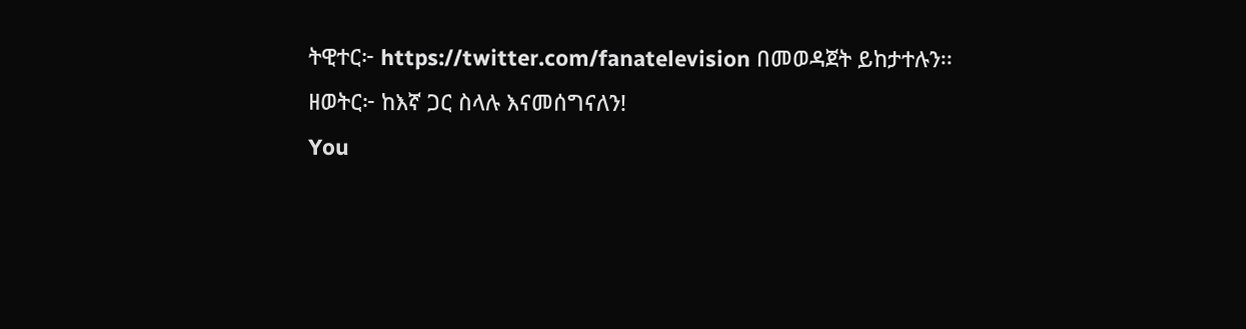ትዊተር፦ https://twitter.com/fanatelevision በመወዳጀት ይከታተሉን፡፡
ዘወትር፦ ከእኛ ጋር ስላሉ እናመሰግናለን!
You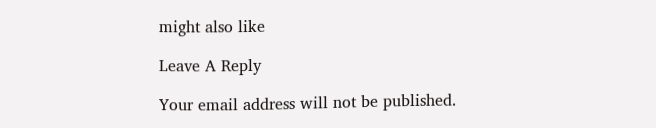might also like

Leave A Reply

Your email address will not be published.